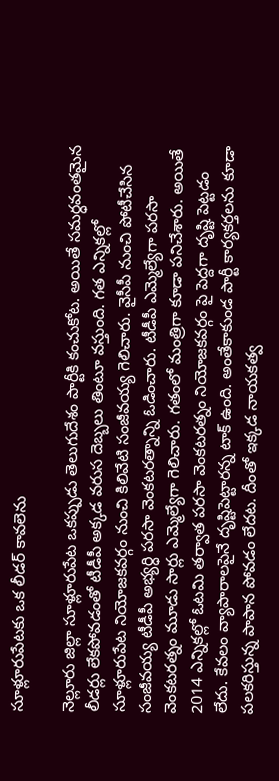సూళ్లూరుపేటకు ఒక లీడర్ కావలెను

నెల్లూరు జిల్లా సూళ్లూరుపేట ఒకప్పుడు తెలుగుదేశం పార్టీకి కంచుకోట. అయితే సమర్ధవంతమైన లీడర్లు లేకపోవడంతో టీడీపీ అక్కడ వరుస దెబ్బలు తింటూ వస్తుంది. గత ఎన్నికల్లో సూళ్లూరుపేట నియోజకవర్గం నుంచి కిలివేటి సంజీవయ్య గెలిచారు. వైసీపీ నుంచి పోటీచేసిన సంజీవయ్య టీడీపీ అభ్యర్ధి పరసా వెంకటరత్నాన్ని ఓడించారు. టీడీపీ ఎమ్మెల్యేగా పరసా వెంకటరత్నం మూడు సార్లు ఎమ్మెల్యేగా గెలిచారు. గతంలో మంత్రిగా కూడా పనిచేశారు. అయితే 2014 ఎన్నికల్లో ఓటమి తర్వాత పరసా వెంకటరత్నం నియోజకవర్గం పై పెద్దగా దృష్టి పెట్టడం లేదు. కేవలం వ్యాపారాలపైనే దృష్టిపెట్టారన్న టాక్ ఉంది. అంతేకాకుండ పార్టీ కార్యకర్తలను కూడా పలకరిస్తున్న పాపాన పోవడం లేదట. దీంతో ఇక్కడ నాయకత్వ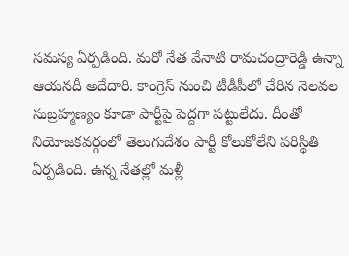సమస్య ఏర్పడింది. మరో నేత వేనాటి రామచంద్రారెడ్డి ఉన్నా ఆయనదీ అదేదారి. కాంగ్రెస్ నుంచి టీడీపీలో చేరిన నెలవల సుబ్రహ్మణ్యం కూడా పార్టీపై పెద్దగా పట్టులేదు. దీంతో నియోజకవర్గంలో తెలుగుదేశం పార్టీ కోలుకోలేని పరిస్థితి ఏర్పడింది. ఉన్న నేతల్లో మళ్లీ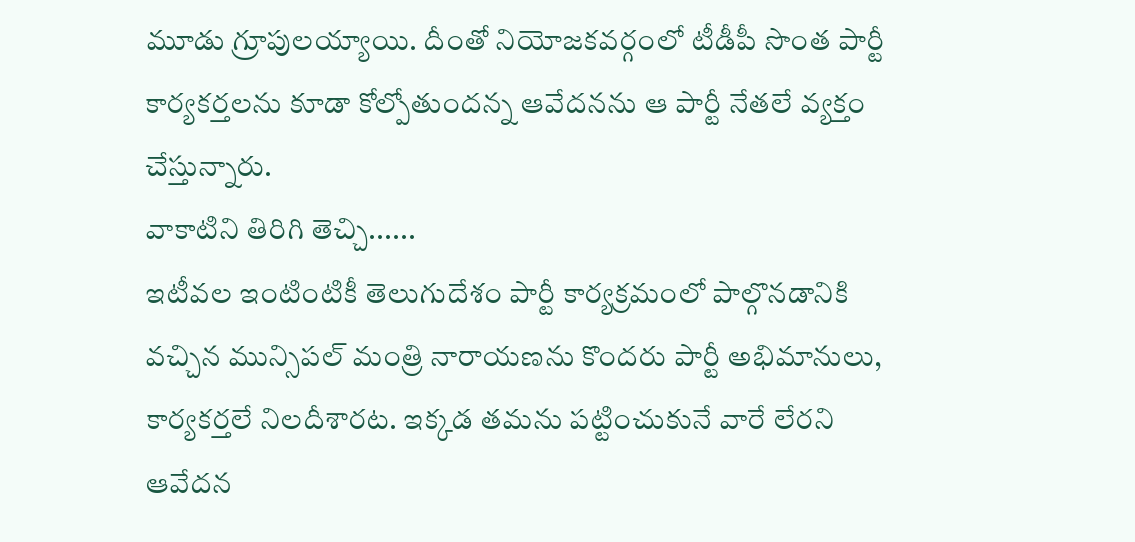మూడు గ్రూపులయ్యాయి. దీంతో నియోజకవర్గంలో టీడీపీ సొంత పార్టీ కార్యకర్తలను కూడా కోల్పోతుందన్న ఆవేదనను ఆ పార్టీ నేతలే వ్యక్తం చేస్తున్నారు.
వాకాటిని తిరిగి తెచ్చి......
ఇటీవల ఇంటింటికీ తెలుగుదేశం పార్టీ కార్యక్రమంలో పాల్గొనడానికి వచ్చిన మున్సిపల్ మంత్రి నారాయణను కొందరు పార్టీ అభిమానులు, కార్యకర్తలే నిలదీశారట. ఇక్కడ తమను పట్టించుకునే వారే లేరని ఆవేదన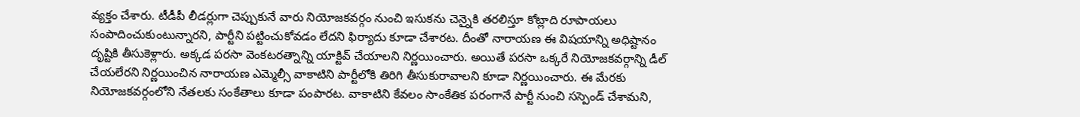వ్యక్తం చేశారు. టీడీపీ లీడర్లుగా చెప్పుకునే వారు నియోజకవర్గం నుంచి ఇసుకను చెన్నైకి తరలిస్తూ కోట్లాది రూపాయలు సంపాదించుకుంటున్నారని, పార్టీని పట్టించుకోవడం లేదని ఫిర్యాదు కూడా చేశారట. దీంతో నారాయణ ఈ విషయాన్ని అధిష్టానం దృష్టికి తీసుకెళ్లారు. అక్కడ పరసా వెంకటరత్నాన్ని యాక్టివ్ చేయాలని నిర్ణయించారు. అయితే పరసా ఒక్కరే నియోజకవర్గాన్ని డీల్ చేయలేరని నిర్ణయించిన నారాయణ ఎమ్మెల్సీ వాకాటిని పార్టీలోకి తిరిగి తీసుకురావాలని కూడా నిర్ణయించారు. ఈ మేరకు నియోజకవర్గంలోని నేతలకు సంకేతాలు కూడా పంపారట. వాకాటిని కేవలం సాంకేతిక పరంగానే పార్టీ నుంచి సస్పెండ్ చేశామని,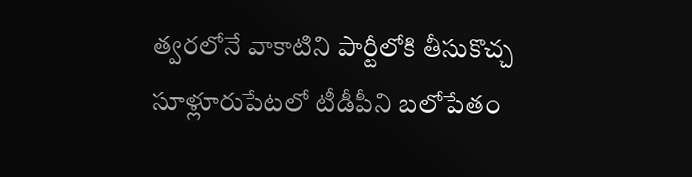త్వరలోనే వాకాటిని పార్టీలోకి తీసుకొచ్చ సూళ్లూరుపేటలో టీడీపీని బలోపేతం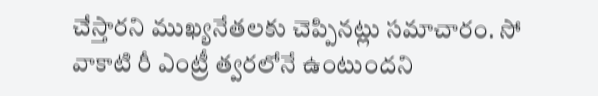చేస్తారని ముఖ్యనేతలకు చెప్పినట్లు సమాచారం. సో వాకాటి రీ ఎంట్రీ త్వరలోనే ఉంటుందని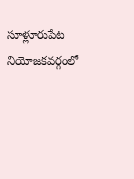సూళ్లూరుపేట నియోజకవర్గంలో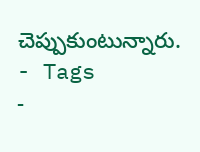చెప్పుకుంటున్నారు.
- Tags
-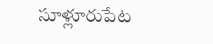సూళ్లూరుపేట